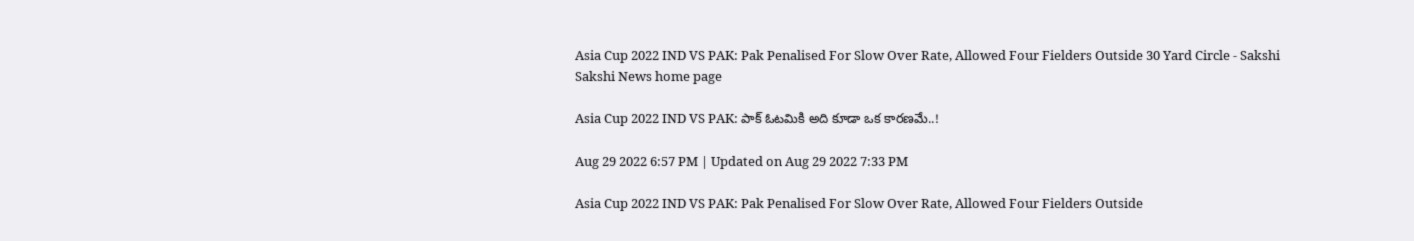Asia Cup 2022 IND VS PAK: Pak Penalised For Slow Over Rate, Allowed Four Fielders Outside 30 Yard Circle - Sakshi
Sakshi News home page

Asia Cup 2022 IND VS PAK: పాక్‌ ఓటమికి అది కూడా ఒక కారణమే..!

Aug 29 2022 6:57 PM | Updated on Aug 29 2022 7:33 PM

Asia Cup 2022 IND VS PAK: Pak Penalised For Slow Over Rate, Allowed Four Fielders Outside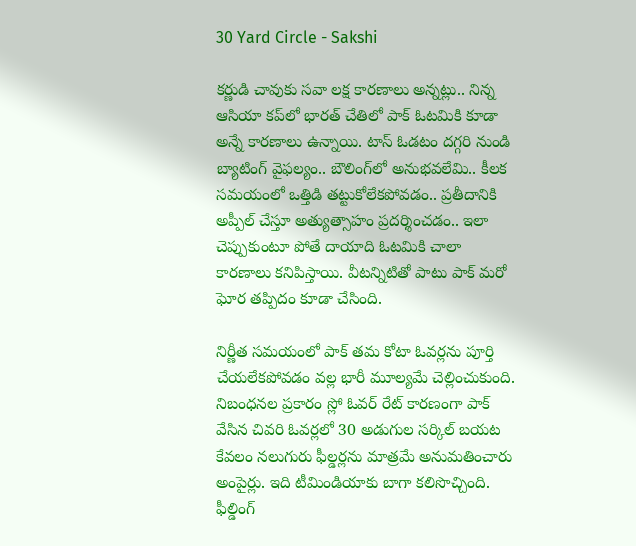30 Yard Circle - Sakshi

కర్ణుడి చావుకు సవా లక్ష కారణాలు అన్నట్లు.. నిన్న ఆసియా కప్‌లో భారత్‌ చేతిలో పాక్‌ ఓటమికి కూడా అన్నే కారణాలు ఉన్నాయి. టాస్‌ ఓడటం దగ్గరి నుండి బ్యాటింగ్‌ వైఫల్యం.. బౌలింగ్‌లో అనుభవలేమి.. కీలక సమయంలో ఒత్తిడి తట్టుకోలేకపోవడం.. ప్రతీదానికి అప్పీల్‌ చేస్తూ అత్యుత్సాహం ప్రదర్శించడం.. ఇలా చెప్పుకుంటూ పోతే దాయాది ఓటమికి చాలా కారణాలు కనిపిస్తాయి. వీటన్నిటితో పాటు పాక్‌ మరో ఘోర తప్పిదం కూడా చేసింది.

నిర్ణీత సమయంలో పాక్‌ తమ కోటా ఓవర్లను పూర్తి చేయలేకపోవడం వల్ల భారీ మూల్యమే చెల్లించుకుంది. నిబంధనల ప్రకారం స్లో ఓవర్‌ రేట్‌ కారణం‍గా పాక్‌ వేసిన చివరి ఓవర్లలో 30 అడుగుల సర్కిల్‌ బయట కేవలం నలుగురు ఫీల్డర్లను మాత్రమే అనుమతించారు అంపైర్లు. ఇది టీమిండియాకు బాగా కలిసొచ్చింది. ఫీల్డింగ్‌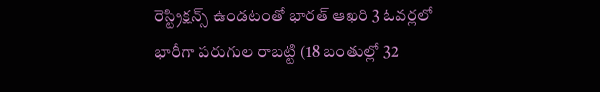రెస్ట్రిక్షన్స్‌ ఉండటంతో భారత్‌ ఆఖరి 3 ఓవర్లలో భారీగా పరుగుల రాబట్టి (18 బంతుల్లో 32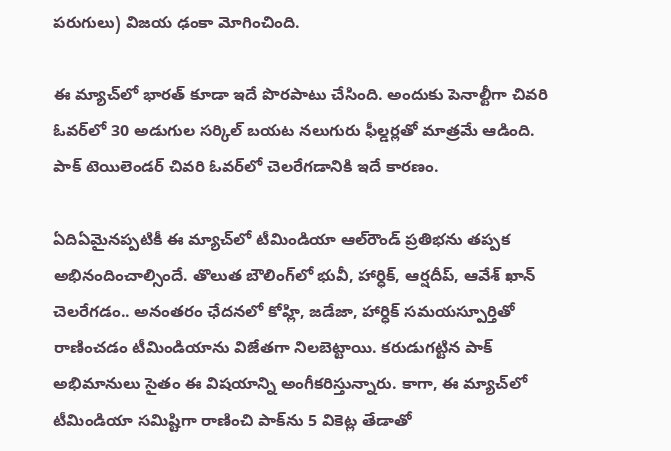పరుగులు) విజయ ఢంకా మోగించింది.

ఈ మ్యాచ్‌లో భారత్‌ కూడా ఇదే పొరపాటు చేసింది. అందుకు పెనాల్టీగా చివరి ఓవర్‌లో 30 అడుగుల సర్కిల్‌ బయట నలుగురు ఫీల్డర్లతో మాత్రమే ఆడింది. పాక్‌ టెయిలెండర్‌ చివరి ఓవర్‌లో చెలరేగడానికి ఇదే కారణం.

ఏదిఏమైనప్పటికీ ఈ మ్యాచ్‌లో టీమిండియా ఆల్‌రౌండ్‌ ప్రతిభను తప్పక అభినందించాల్సిందే. తొలుత బౌలింగ్‌లో భువీ, హార్ధిక్‌, ఆర్షదీప్‌, ఆవేశ్ ఖాన్‌ చెలరేగడం.. అనంతరం ఛేదనలో కోహ్లి, జడేజా, హార్ధిక్‌ సమయస్పూర్తితో రాణించడం టీమిండియాను విజేతగా నిలబెట్టాయి. కరుడుగట్టిన పాక్‌ అభిమానులు సైతం ఈ విషయాన్ని అంగీకరిస్తున్నారు. కాగా, ఈ మ్యాచ్‌లో టీమిండియా సమిష్టిగా రాణించి పాక్‌ను 5 వికెట్ల తేడాతో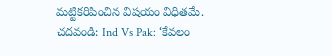మట్టికరిపించిన విషయం విధితమే.
చదవండి: Ind Vs Pak: ‘కేవలం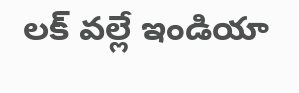లక్‌ వల్లే ఇండియా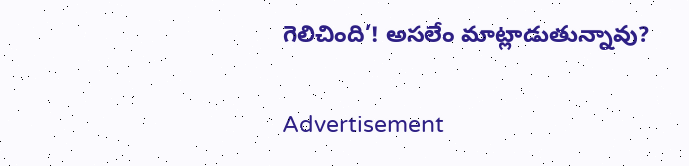గెలిచింది’! అసలేం మాట్లాడుతున్నావు?

Advertisement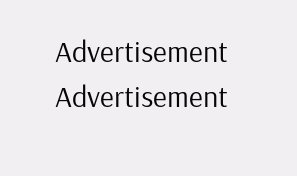Advertisement
Advertisement